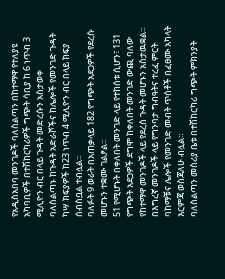የአዲስአበባ መንገዶች ባለስልጣን በከተማዋ የተለያዩ አካባቢዎች በተሽከርካሪዎች ግጭት ሳቢያ ከ 6 ነጥብ 3 ሚሊዮን ብር በላይ ጉዳት መድረሱን አስታወቀ
ባለስልጣኑ ከጉዳት አድራሾችና ከሌሎች የመንገድ ጉዳት ካሣ ክፍያዎች ከ23 ነጥብ 4 ሚሊዮን ብር በላይ ክፍያ ሰብስቧል ተብሏል።
ባለፉት 9 ወራት በአጠቃላይ 182 የግጭት አደጋዎች የደረሱ መሆኑን ተቋሙ ገልፆል።
51 የሚሆኑት በቀለበት መንገድ ላይ የተከሰቱ ሲሆን፣ 131 የግጭት አደጋዎች ደግሞ ከቀለበት መንገድ ውጪ ባለው የከተማዋ መንገዶች ላይ የደረሰ ጉዳት መሆኑን አስታዉቋል።
በእግረኛ መንገዶች ላይ የግንባታ ግብዓትና ተረፈ ምርት ባከማቹና ሌሎች የመንገድ መብት ጥሰቶች በፈፀሙ አካላት እርምጃ ወስጃለሁ ብሏል።
ባለስልጣን መስሪያ ቤቱ በተሽከርካሪ ግጭት ምክንያት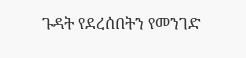ጉዳት የደረሰበትን የመንገድ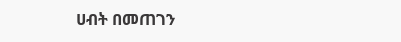ሀብት በመጠገን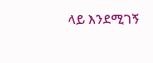ላይ እንደሚገኝ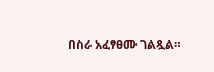በስራ አፈፃፀሙ ገልጿል።